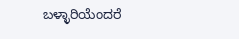ಬಳ್ಳಾರಿಯೆಂದರೆ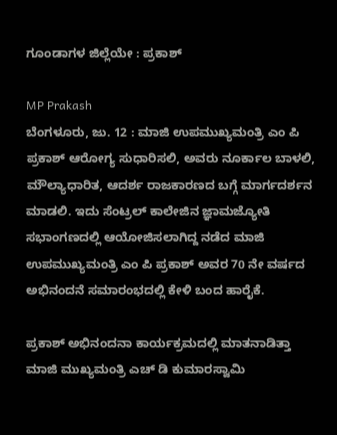ಗೂಂಡಾಗಳ ಜಿಲ್ಲೆಯೇ : ಪ್ರಕಾಶ್

MP Prakash
ಬೆಂಗಳೂರು, ಜು. 12 : ಮಾಜಿ ಉಪಮುಖ್ಯಮಂತ್ರಿ ಎಂ ಪಿ ಪ್ರಕಾಶ್ ಆರೋಗ್ಯ ಸುಧಾರಿಸಲಿ, ಅವರು ನೂರ್ಕಾಲ ಬಾಳಲಿ, ಮೌಲ್ಯಾಧಾರಿತ, ಆದರ್ಶ ರಾಜಕಾರಣದ ಬಗ್ಗೆ ಮಾರ್ಗದರ್ಶನ ಮಾಡಲಿ. ಇದು ಸೆಂಟ್ರಲ್ ಕಾಲೇಜಿನ ಜ್ಞಾಮಜ್ಯೋತಿ ಸಭಾಂಗಣದಲ್ಲಿ ಆಯೋಜಿಸಲಾಗಿದ್ದ ನಡೆದ ಮಾಜಿ ಉಪಮುಖ್ಯಮಂತ್ರಿ ಎಂ ಪಿ ಪ್ರಕಾಶ್ ಅವರ 70 ನೇ ವರ್ಷದ ಅಭಿನಂದನೆ ಸಮಾರಂಭದಲ್ಲಿ ಕೇಳಿ ಬಂದ ಹಾರೈಕೆ.

ಪ್ರಕಾಶ್ ಅಭಿನಂದನಾ ಕಾರ್ಯಕ್ರಮದಲ್ಲಿ ಮಾತನಾಡಿತ್ತಾ ಮಾಜಿ ಮುಖ್ಯಮಂತ್ರಿ ಎಚ್ ಡಿ ಕುಮಾರಸ್ವಾಮಿ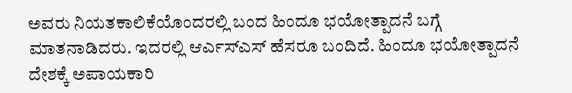ಅವರು ನಿಯತಕಾಲಿಕೆಯೊಂದರಲ್ಲಿ ಬಂದ ಹಿಂದೂ ಭಯೋತ್ಪಾದನೆ ಬಗ್ಗೆ ಮಾತನಾಡಿದರು. ಇದರಲ್ಲಿ ಆರ್ಎಸ್ಎಸ್ ಹೆಸರೂ ಬಂದಿದೆ. ಹಿಂದೂ ಭಯೋತ್ಪಾದನೆ ದೇಶಕ್ಕೆ ಅಪಾಯಕಾರಿ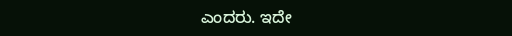ಎಂದರು. ಇದೇ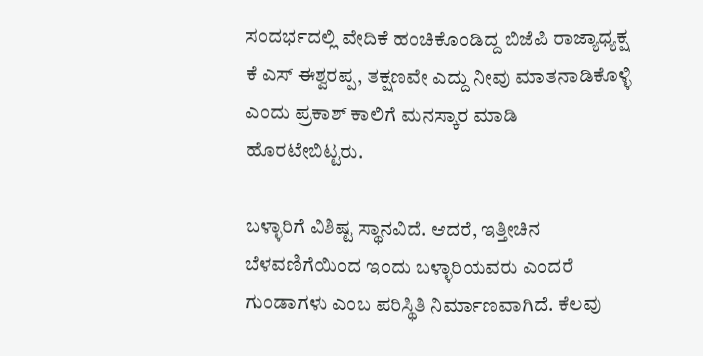ಸಂದರ್ಭದಲ್ಲಿ ವೇದಿಕೆ ಹಂಚಿಕೊಂಡಿದ್ದ ಬಿಜೆಪಿ ರಾಜ್ಯಾಧ್ಯಕ್ಷ ಕೆ ಎಸ್ ಈಶ್ವರಪ್ಪ, ತಕ್ಷಣವೇ ಎದ್ದು ನೀವು ಮಾತನಾಡಿಕೊಳ್ಳಿ ಎಂದು ಪ್ರಕಾಶ್ ಕಾಲಿಗೆ ಮನಸ್ಕಾರ ಮಾಡಿ ಹೊರಟೇಬಿಟ್ಟರು.

ಬಳ್ಳಾರಿಗೆ ವಿಶಿಷ್ಟ ಸ್ಥಾನವಿದೆ. ಆದರೆ, ಇತ್ತೀಚಿನ ಬೆಳವಣಿಗೆಯಿಂದ ಇಂದು ಬಳ್ಳಾರಿಯವರು ಎಂದರೆ ಗುಂಡಾಗಳು ಎಂಬ ಪರಿಸ್ಥಿತಿ ನಿರ್ಮಾಣವಾಗಿದೆ. ಕೆಲವು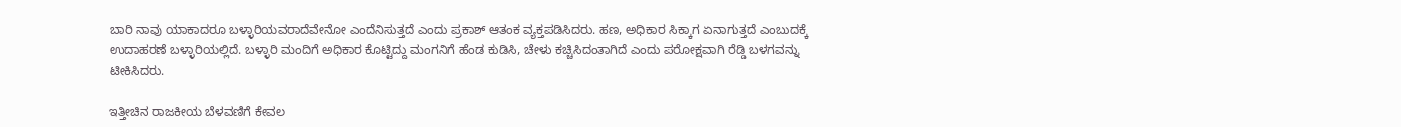ಬಾರಿ ನಾವು ಯಾಕಾದರೂ ಬಳ್ಳಾರಿಯವರಾದೆವೇನೋ ಎಂದೆನಿಸುತ್ತದೆ ಎಂದು ಪ್ರಕಾಶ್ ಆತಂಕ ವ್ಯಕ್ತಪಡಿಸಿದರು. ಹಣ, ಅಧಿಕಾರ ಸಿಕ್ಕಾಗ ಏನಾಗುತ್ತದೆ ಎಂಬುದಕ್ಕೆ ಉದಾಹರಣೆ ಬಳ್ಳಾರಿಯಲ್ಲಿದೆ. ಬಳ್ಳಾರಿ ಮಂದಿಗೆ ಅಧಿಕಾರ ಕೊಟ್ಟಿದ್ದು ಮಂಗನಿಗೆ ಹೆಂಡ ಕುಡಿಸಿ, ಚೇಳು ಕಚ್ಚಿಸಿದಂತಾಗಿದೆ ಎಂದು ಪರೋಕ್ಷವಾಗಿ ರೆಡ್ಡಿ ಬಳಗವನ್ನು ಟೀಕಿಸಿದರು.

ಇತ್ತೀಚಿನ ರಾಜಕೀಯ ಬೆಳವಣಿಗೆ ಕೇವಲ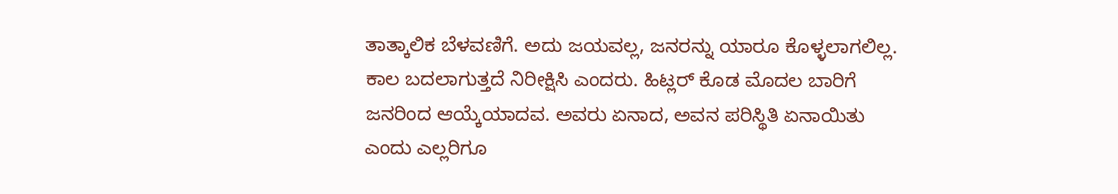ತಾತ್ಕಾಲಿಕ ಬೆಳವಣಿಗೆ. ಅದು ಜಯವಲ್ಲ, ಜನರನ್ನು ಯಾರೂ ಕೊಳ್ಳಲಾಗಲಿಲ್ಲ. ಕಾಲ ಬದಲಾಗುತ್ತದೆ ನಿರೀಕ್ಷಿಸಿ ಎಂದರು. ಹಿಟ್ಲರ್ ಕೊಡ ಮೊದಲ ಬಾರಿಗೆ ಜನರಿಂದ ಆಯ್ಕೆಯಾದವ. ಅವರು ಏನಾದ, ಅವನ ಪರಿಸ್ಥಿತಿ ಏನಾಯಿತು ಎಂದು ಎಲ್ಲರಿಗೂ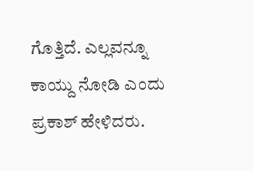ಗೊತ್ತಿದೆ. ಎಲ್ಲವನ್ನೂ ಕಾಯ್ದು ನೋಡಿ ಎಂದು ಪ್ರಕಾಶ್ ಹೇಳಿದರು.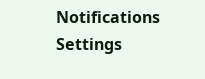Notifications
Settings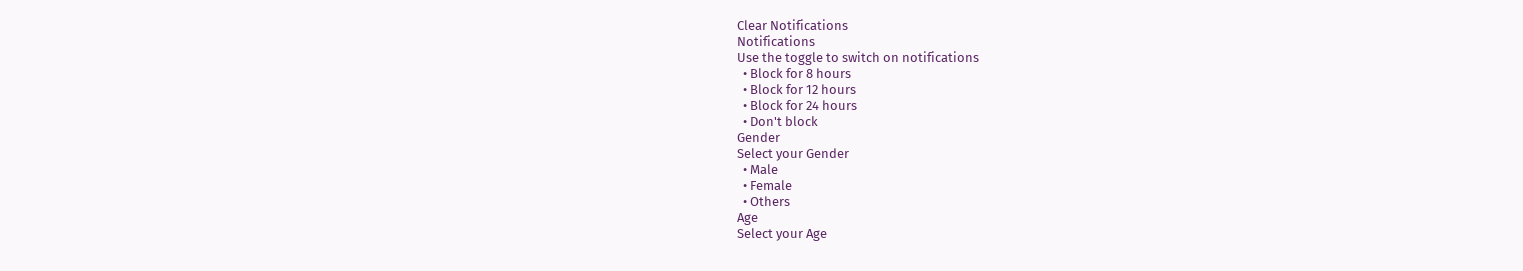Clear Notifications
Notifications
Use the toggle to switch on notifications
  • Block for 8 hours
  • Block for 12 hours
  • Block for 24 hours
  • Don't block
Gender
Select your Gender
  • Male
  • Female
  • Others
Age
Select your Age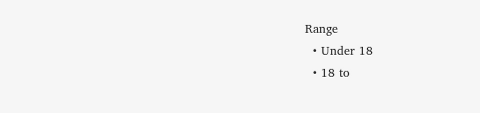Range
  • Under 18
  • 18 to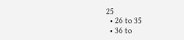25
  • 26 to 35
  • 36 to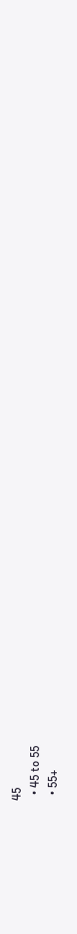45
  • 45 to 55
  • 55+